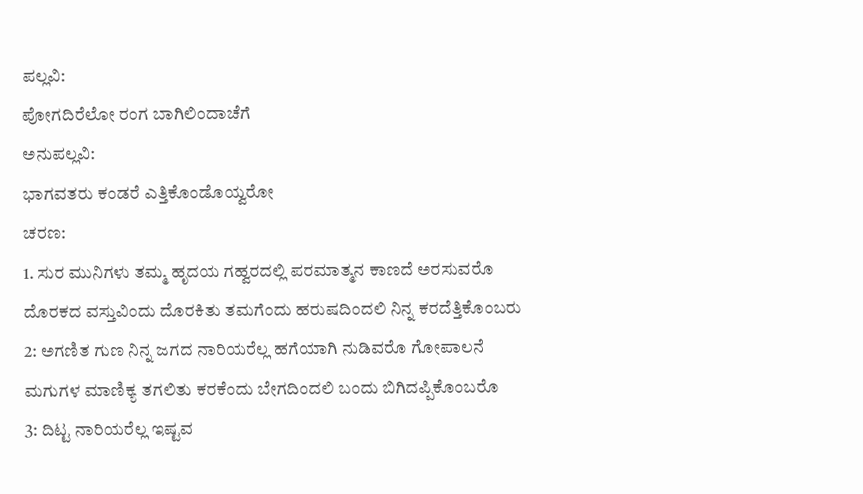ಪಲ್ಲವಿ:
ಪೋಗದಿರೆಲೋ ರಂಗ ಬಾಗಿಲಿಂದಾಚೆಗೆ
ಅನುಪಲ್ಲವಿ:
ಭಾಗವತರು ಕಂಡರೆ ಎತ್ತಿಕೊಂಡೊಯ್ವರೋ
ಚರಣ:
1. ಸುರ ಮುನಿಗಳು ತಮ್ಮ ಹೃದಯ ಗಹ್ವರದಲ್ಲಿ ಪರಮಾತ್ಮನ ಕಾಣದೆ ಅರಸುವರೊ
ದೊರಕದ ವಸ್ತುವಿಂದು ದೊರಕಿತು ತಮಗೆಂದು ಹರುಷದಿಂದಲಿ ನಿನ್ನ ಕರದೆತ್ತಿಕೊಂಬರು
2: ಅಗಣಿತ ಗುಣ ನಿನ್ನ ಜಗದ ನಾರಿಯರೆಲ್ಲ ಹಗೆಯಾಗಿ ನುಡಿವರೊ ಗೋಪಾಲನೆ
ಮಗುಗಳ ಮಾಣಿಕ್ಯ ತಗಲಿತು ಕರಕೆಂದು ಬೇಗದಿಂದಲಿ ಬಂದು ಬಿಗಿದಪ್ಪಿಕೊಂಬರೊ
3: ದಿಟ್ಟ ನಾರಿಯರೆಲ್ಲ ಇಷ್ಟವ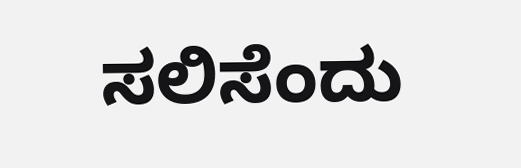ಸಲಿಸೆಂದು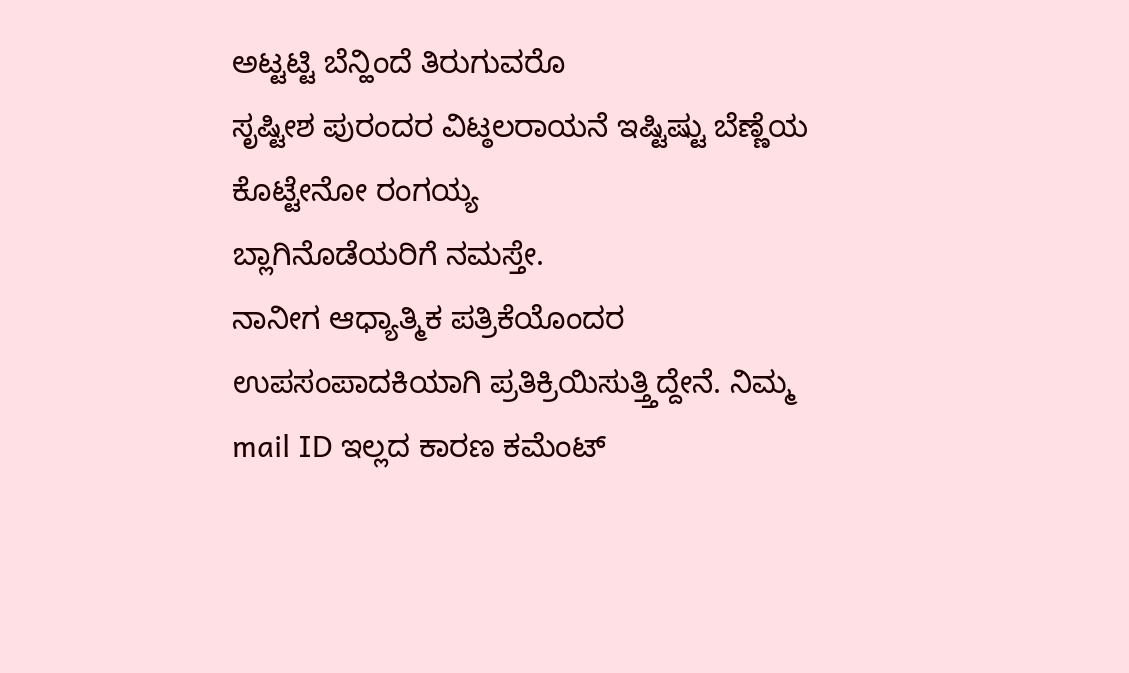ಅಟ್ಟಟ್ಟಿ ಬೆನ್ಹಿಂದೆ ತಿರುಗುವರೊ
ಸೃಷ್ಟೀಶ ಪುರಂದರ ವಿಟ್ಠಲರಾಯನೆ ಇಷ್ಟಿಷ್ಟು ಬೆಣ್ಣೆಯ ಕೊಟ್ಟೇನೋ ರಂಗಯ್ಯ
ಬ್ಲಾಗಿನೊಡೆಯರಿಗೆ ನಮಸ್ತೇ.
ನಾನೀಗ ಆಧ್ಯಾತ್ಮಿಕ ಪತ್ರಿಕೆಯೊಂದರ ಉಪಸಂಪಾದಕಿಯಾಗಿ ಪ್ರತಿಕ್ರಿಯಿಸುತ್ತ್ತಿದ್ದೇನೆ. ನಿಮ್ಮ mail ID ಇಲ್ಲದ ಕಾರಣ ಕಮೆಂಟ್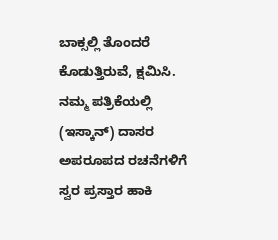ಬಾಕ್ಸಲ್ಲಿ ತೊಂದರೆ ಕೊಡುತ್ತಿರುವೆ, ಕ್ಷಮಿಸಿ.
ನಮ್ಮ ಪತ್ರಿಕೆಯಲ್ಲಿ (ಇಸ್ಕಾನ್) ದಾಸರ ಅಪರೂಪದ ರಚನೆಗಳಿಗೆ ಸ್ವರ ಪ್ರಸ್ತಾರ ಹಾಕಿ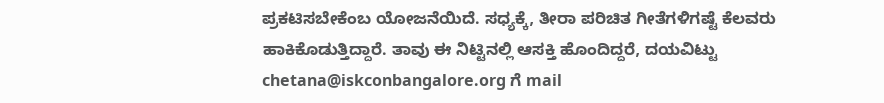ಪ್ರಕಟಿಸಬೇಕೆಂಬ ಯೋಜನೆಯಿದೆ. ಸಧ್ಯಕ್ಕೆ, ತೀರಾ ಪರಿಚಿತ ಗೀತೆಗಳಿಗಷ್ಟೆ ಕೆಲವರು ಹಾಕಿಕೊಡುತ್ತಿದ್ದಾರೆ. ತಾವು ಈ ನಿಟ್ಟಿನಲ್ಲಿ ಆಸಕ್ತಿ ಹೊಂದಿದ್ದರೆ, ದಯವಿಟ್ಟು chetana@iskconbangalore.org ಗೆ mail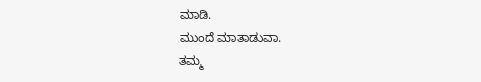ಮಾಡಿ.
ಮುಂದೆ ಮಾತಾಡುವಾ.
ತಮ್ಮ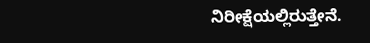ನಿರೀಕ್ಷೆಯಲ್ಲಿರುತ್ತೇನೆ.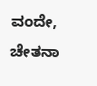ವಂದೇ,
ಚೇತನಾ